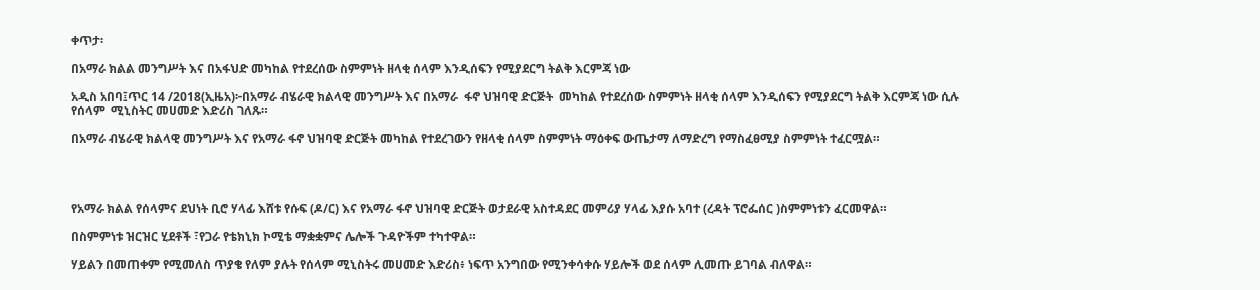ቀጥታ፡

በአማራ ክልል መንግሥት እና በአፋህድ መካከል የተደረሰው ስምምነት ዘላቂ ሰላም እንዲሰፍን የሚያደርግ ትልቅ እርምጃ ነው

አዲስ አበባ፤ጥር 14 /2018(ኢዜአ)፦በአማራ ብሄራዊ ክልላዊ መንግሥት እና በአማራ  ፋኖ ህዝባዊ ድርጅት  መካከል የተደረሰው ስምምነት ዘላቂ ሰላም እንዲሰፍን የሚያደርግ ትልቅ እርምጃ ነው ሲሉ የሰላም  ሚኒስትር መሀመድ እድሪስ ገለጹ።

በአማራ ብሄራዊ ክልላዊ መንግሥት እና የአማራ ፋኖ ህዝባዊ ድርጅት መካከል የተደረገውን የዘላቂ ሰላም ስምምነት ማዕቀፍ ውጤታማ ለማድረግ የማስፈፀሚያ ስምምነት ተፈርሟል።




የአማራ ክልል የሰላምና ደህነት ቢሮ ሃላፊ እሸቱ የሱፍ (ዶ/ር) እና የአማራ ፋኖ ህዝባዊ ድርጅት ወታደራዊ አስተዳደር መምሪያ ሃላፊ እያሱ አባተ (ረዳት ፕሮፌሰር )ስምምነቱን ፈርመዋል።

በስምምነቱ ዝርዝር ሂደቶች ፣የጋራ የቴክኒክ ኮሚቴ ማቋቋምና ሌሎች ጉዳዮችም ተካተዋል።

ሃይልን በመጠቀም የሚመለስ ጥያቄ የለም ያሉት የሰላም ሚኒስትሩ መሀመድ እድሪስ፥ ነፍጥ አንግበው የሚንቀሳቀሱ ሃይሎች ወደ ሰላም ሊመጡ ይገባል ብለዋል።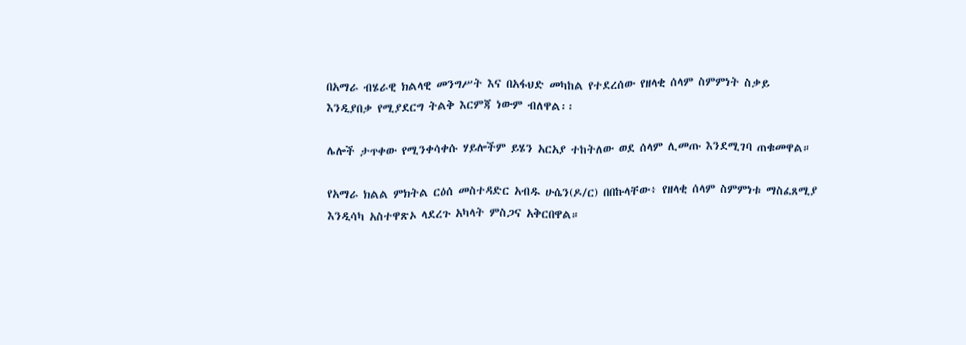በአማራ ብሄራዊ ክልላዊ መንግሥት እና በአፋህድ መካከል የተደረሰው የዘላቂ ሰላም ስምምነት ስቃይ እንዲያበቃ የሚያደርግ ትልቅ እርምጃ ነውም ብለዋል፡፡

ሌሎች ታጥቀው የሚንቀሳቀሱ ሃይሎችም ይሄን አርአያ ተከትለው ወደ ሰላም ሊመጡ እንደሚገባ ጠቁመዋል።

የአማራ ክልል ምክትል ርዕሰ መስተዳድር አብዱ ሁሴን(ዶ/ር) በበኩላቸው፥ የዘላቂ ሰላም ስምምነቱ ማስፈጸሚያ እንዲሳካ አስተዋጽኦ ላደረጉ አካላት ምስጋና አቅርበዋል።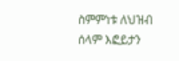ስምምነቱ ለህዝብ ሰላም እፎይታን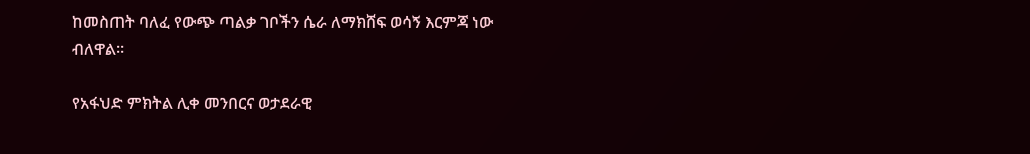ከመስጠት ባለፈ የውጭ ጣልቃ ገቦችን ሴራ ለማክሸፍ ወሳኝ እርምጃ ነው ብለዋል።

የአፋህድ ምክትል ሊቀ መንበርና ወታደራዊ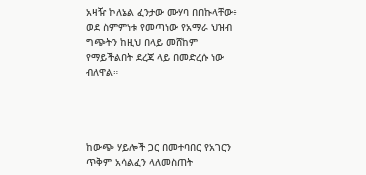አዛዥ ኮለኔል ፈንታው ሙሃባ በበኩላቸው፥ ወደ ስምምነቱ የመጣነው የአማራ ህዝብ ግጭትን ከዚህ በላይ መሸከም የማይችልበት ደረጃ ላይ በመድረሱ ነው ብለዋል።




ከውጭ ሃይሎች ጋር በመተባበር የአገርን ጥቅም አሳልፈን ላለመስጠት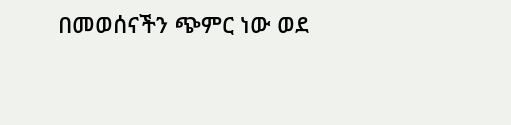በመወሰናችን ጭምር ነው ወደ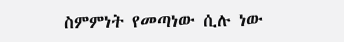ስምምነት የመጣነው ሲሉ ነው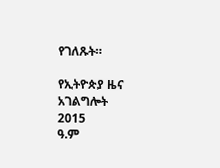የገለጹት።

የኢትዮጵያ ዜና አገልግሎት
2015
ዓ.ም